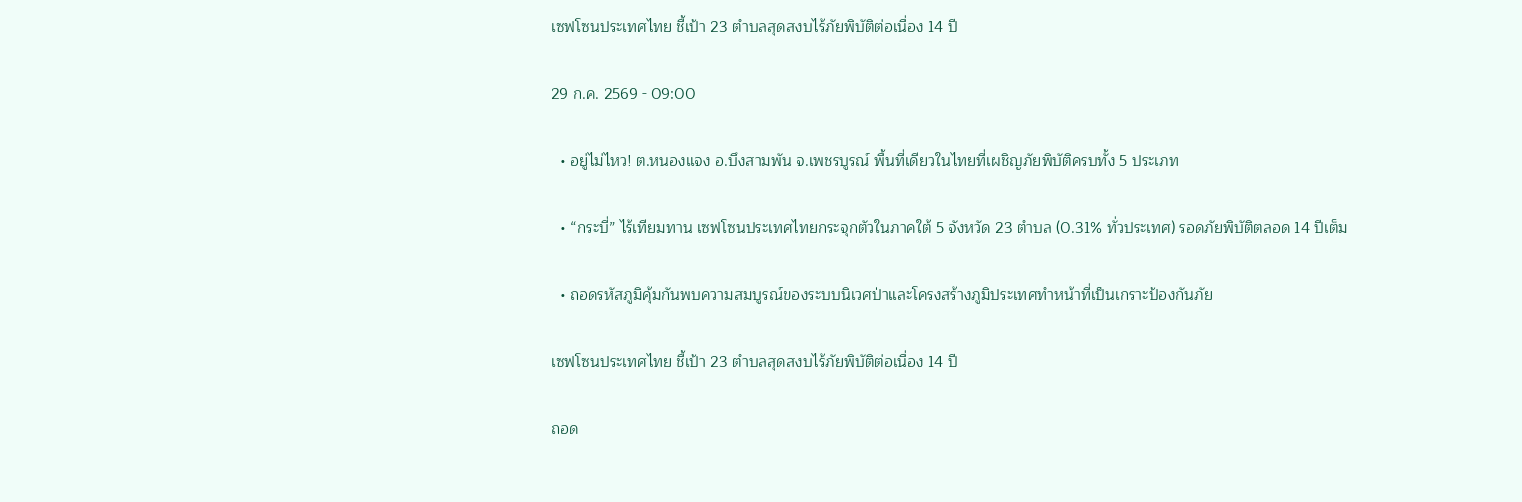เซฟโซนประเทศไทย ชี้เป้า 23 ตำบลสุดสงบไร้ภัยพิบัติต่อเนื่อง 14 ปี

29 ก.ค. 2569 - 09:00

  • อยู่ไม่ไหว! ต.หนองแจง อ.บึงสามพัน จ.เพชรบูรณ์ พื้นที่เดียวในไทยที่เผชิญภัยพิบัติครบทั้ง 5 ประเภท

  • “กระบี่” ไร้เทียมทาน เซฟโซนประเทศไทยกระจุกตัวในภาคใต้ 5 จังหวัด 23 ตำบล (0.31% ทั่วประเทศ) รอดภัยพิบัติตลอด 14 ปีเต็ม

  • ถอดรหัสภูมิคุ้มกันพบความสมบูรณ์ของระบบนิเวศป่าและโครงสร้างภูมิประเทศทำหน้าที่เป็นเกราะป้องกันภัย

เซฟโซนประเทศไทย ชี้เป้า 23 ตำบลสุดสงบไร้ภัยพิบัติต่อเนื่อง 14 ปี

ถอด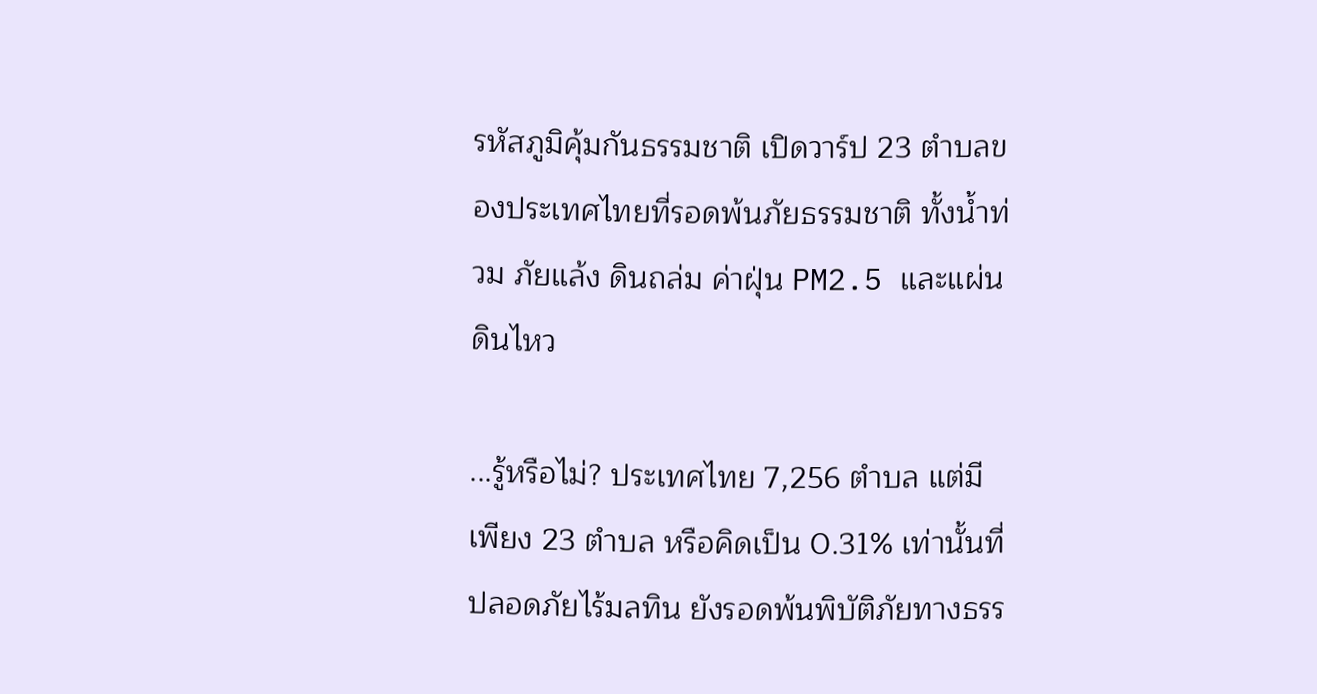รหัสภูมิคุ้มกันธรรมชาติ เปิดวาร์ป 23 ตำบลของประเทศไทยที่รอดพ้นภัยธรรมชาติ ทั้งน้ำท่วม ภัยแล้ง ดินถล่ม ค่าฝุ่น PM2.5 และแผ่นดินไหว

...รู้หรือไม่? ประเทศไทย 7,256 ตำบล แต่มีเพียง 23 ตำบล หรือคิดเป็น 0.31% เท่านั้นที่ปลอดภัยไร้มลทิน ยังรอดพ้นพิบัติภัยทางธรร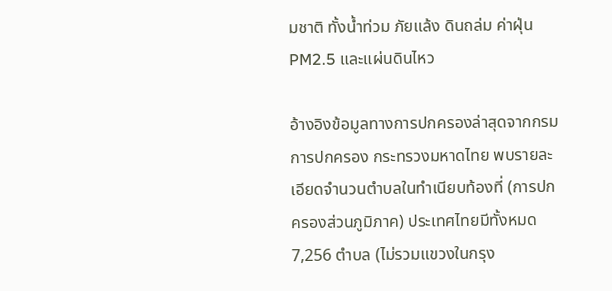มชาติ ทั้งน้ำท่วม ภัยแล้ง ดินถล่ม ค่าฝุ่น PM2.5 และแผ่นดินไหว

อ้างอิงข้อมูลทางการปกครองล่าสุดจากกรมการปกครอง กระทรวงมหาดไทย พบรายละเอียดจำนวนตำบลในทำเนียบท้องที่ (การปกครองส่วนภูมิภาค) ประเทศไทยมีทั้งหมด 7,256 ตำบล (ไม่รวมแขวงในกรุง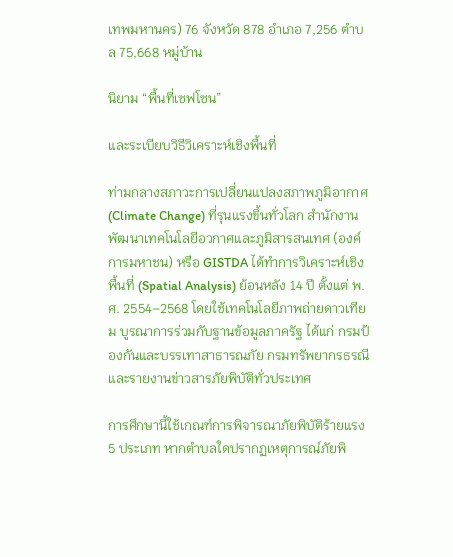เทพมหานคร) 76 จังหวัด 878 อำเภอ 7,256 ตำบล 75,668 หมู่บ้าน

นิยาม “พื้นที่เซฟโซน”

และระเบียบวิธีวิเคราะห์เชิงพื้นที่

ท่ามกลางสภาวะการเปลี่ยนแปลงสภาพภูมิอากาศ (Climate Change) ที่รุนแรงขึ้นทั่วโลก สำนักงานพัฒนาเทคโนโลยีอวกาศและภูมิสารสนเทศ (องค์การมหาชน) หรือ GISTDA ได้ทำการวิเคราะห์เชิงพื้นที่ (Spatial Analysis) ย้อนหลัง 14 ปี ตั้งแต่ พ.ศ. 2554–2568 โดยใช้เทคโนโลยีภาพถ่ายดาวเทียม บูรณาการร่วมกับฐานข้อมูลภาครัฐ ได้แก่ กรมป้องกันและบรรเทาสาธารณภัย กรมทรัพยากรธรณี และรายงานข่าวสารภัยพิบัติทั่วประเทศ

การศึกษานี้ใช้เกณฑ์การพิจารณาภัยพิบัติร้ายแรง 5 ประเภท หากตำบลใดปรากฏเหตุการณ์ภัยพิ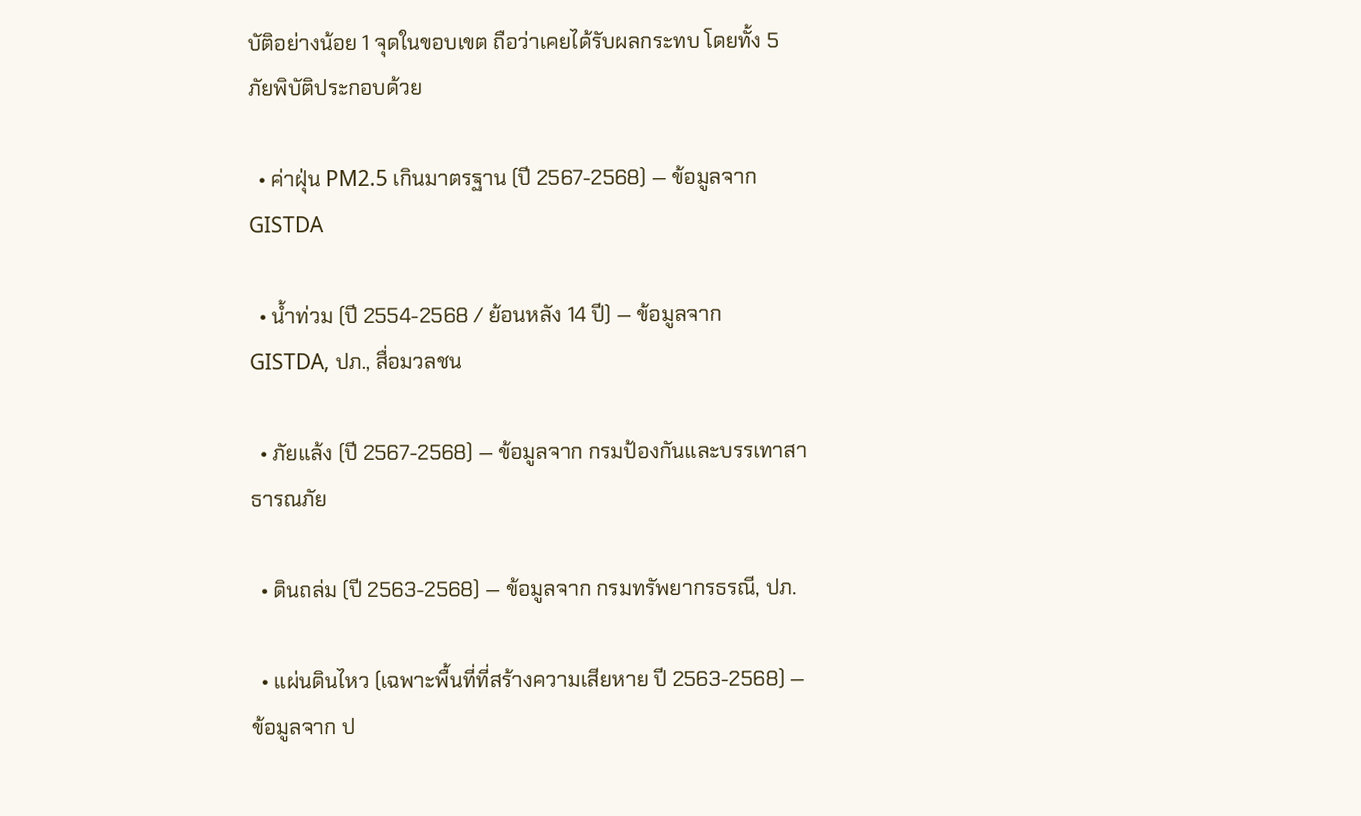บัติอย่างน้อย 1 จุดในขอบเขต ถือว่าเคยได้รับผลกระทบ โดยทั้ง 5 ภัยพิบัติประกอบด้วย

  • ค่าฝุ่น PM2.5 เกินมาตรฐาน (ปี 2567-2568) — ข้อมูลจาก GISTDA

  • น้ำท่วม (ปี 2554-2568 / ย้อนหลัง 14 ปี) — ข้อมูลจาก GISTDA, ปภ., สื่อมวลชน

  • ภัยแล้ง (ปี 2567-2568) — ข้อมูลจาก กรมป้องกันและบรรเทาสาธารณภัย

  • ดินถล่ม (ปี 2563-2568) — ข้อมูลจาก กรมทรัพยากรธรณี, ปภ.

  • แผ่นดินไหว (เฉพาะพื้นที่ที่สร้างความเสียหาย ปี 2563-2568) — ข้อมูลจาก ป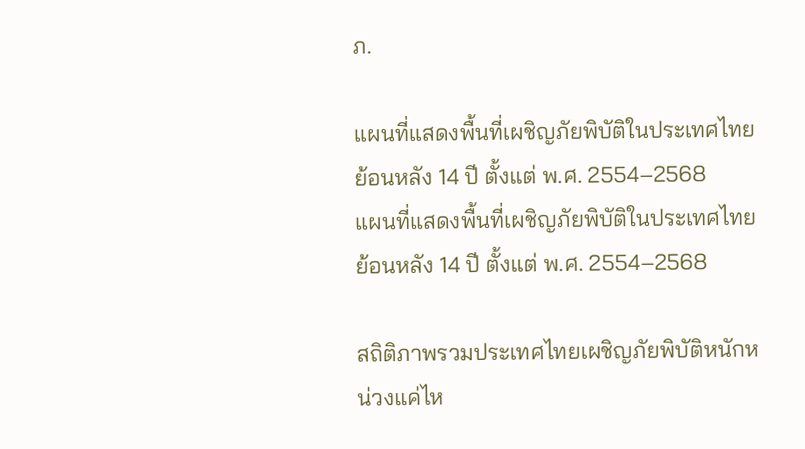ภ.

แผนที่แสดงพื้นที่เผชิญภัยพิบัติในประเทศไทย ย้อนหลัง 14 ปี ตั้งแต่ พ.ศ. 2554–2568
แผนที่แสดงพื้นที่เผชิญภัยพิบัติในประเทศไทย ย้อนหลัง 14 ปี ตั้งแต่ พ.ศ. 2554–2568

สถิติภาพรวมประเทศไทยเผชิญภัยพิบัติหนักหน่วงแค่ไห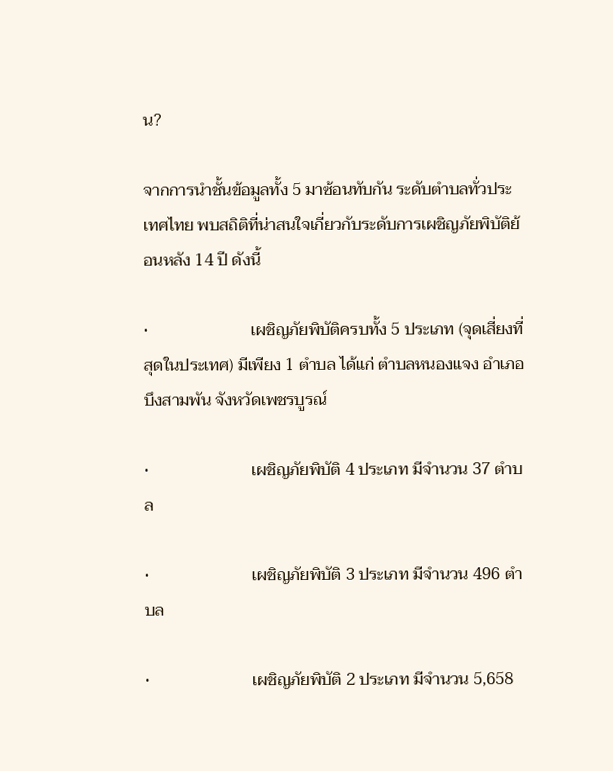น?

จากการนำชั้นข้อมูลทั้ง 5 มาซ้อนทับกัน ระดับตำบลทั่วประเทศไทย พบสถิติที่น่าสนใจเกี่ยวกับระดับการเผชิญภัยพิบัติย้อนหลัง 14 ปี ดังนี้

•                         เผชิญภัยพิบัติครบทั้ง 5 ประเภท (จุดเสี่ยงที่สุดในประเทศ) มีเพียง 1 ตำบล ได้แก่ ตำบลหนองแจง อำเภอบึงสามพัน จังหวัดเพชรบูรณ์

•                         เผชิญภัยพิบัติ 4 ประเภท มีจำนวน 37 ตำบล

•                         เผชิญภัยพิบัติ 3 ประเภท มีจำนวน 496 ตำบล

•                         เผชิญภัยพิบัติ 2 ประเภท มีจำนวน 5,658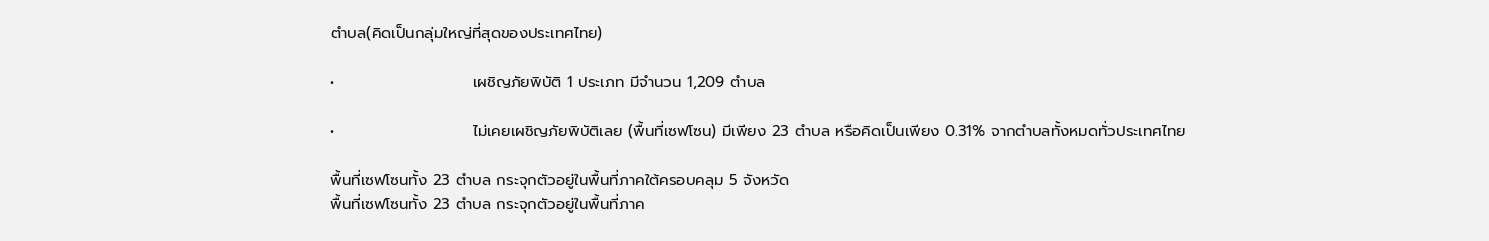ตำบล(คิดเป็นกลุ่มใหญ่ที่สุดของประเทศไทย)

•                         เผชิญภัยพิบัติ 1 ประเภท มีจำนวน 1,209 ตำบล

•                         ไม่เคยเผชิญภัยพิบัติเลย (พื้นที่เซฟโซน) มีเพียง 23 ตำบล หรือคิดเป็นเพียง 0.31% จากตำบลทั้งหมดทั่วประเทศไทย

พื้นที่เซฟโซนทั้ง 23 ตำบล กระจุกตัวอยู่ในพื้นที่ภาคใต้ครอบคลุม 5 จังหวัด
พื้นที่เซฟโซนทั้ง 23 ตำบล กระจุกตัวอยู่ในพื้นที่ภาค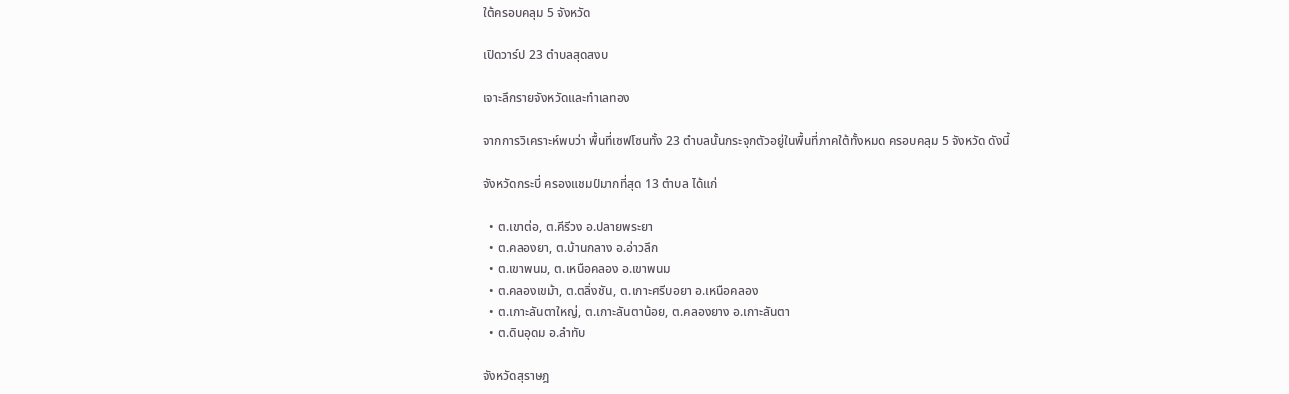ใต้ครอบคลุม 5 จังหวัด

เปิดวาร์ป 23 ตำบลสุดสงบ

เจาะลึกรายจังหวัดและทำเลทอง

จากการวิเคราะห์พบว่า พื้นที่เซฟโซนทั้ง 23 ตำบลนั้นกระจุกตัวอยู่ในพื้นที่ภาคใต้ทั้งหมด ครอบคลุม 5 จังหวัด ดังนี้

จังหวัดกระบี่ ครองแชมป์มากที่สุด 13 ตำบล ได้แก่

  • ต.เขาต่อ, ต.คีรีวง อ.ปลายพระยา
  • ต.คลองยา, ต.บ้านกลาง อ.อ่าวลึก
  • ต.เขาพนม, ต.เหนือคลอง อ.เขาพนม
  • ต.คลองเขม้า, ต.ตลิ่งชัน, ต.เกาะศรีบอยา อ.เหนือคลอง
  • ต.เกาะลันตาใหญ่, ต.เกาะลันตาน้อย, ต.คลองยาง อ.เกาะลันตา
  • ต.ดินอุดม อ.ลำทับ

จังหวัดสุราษฎ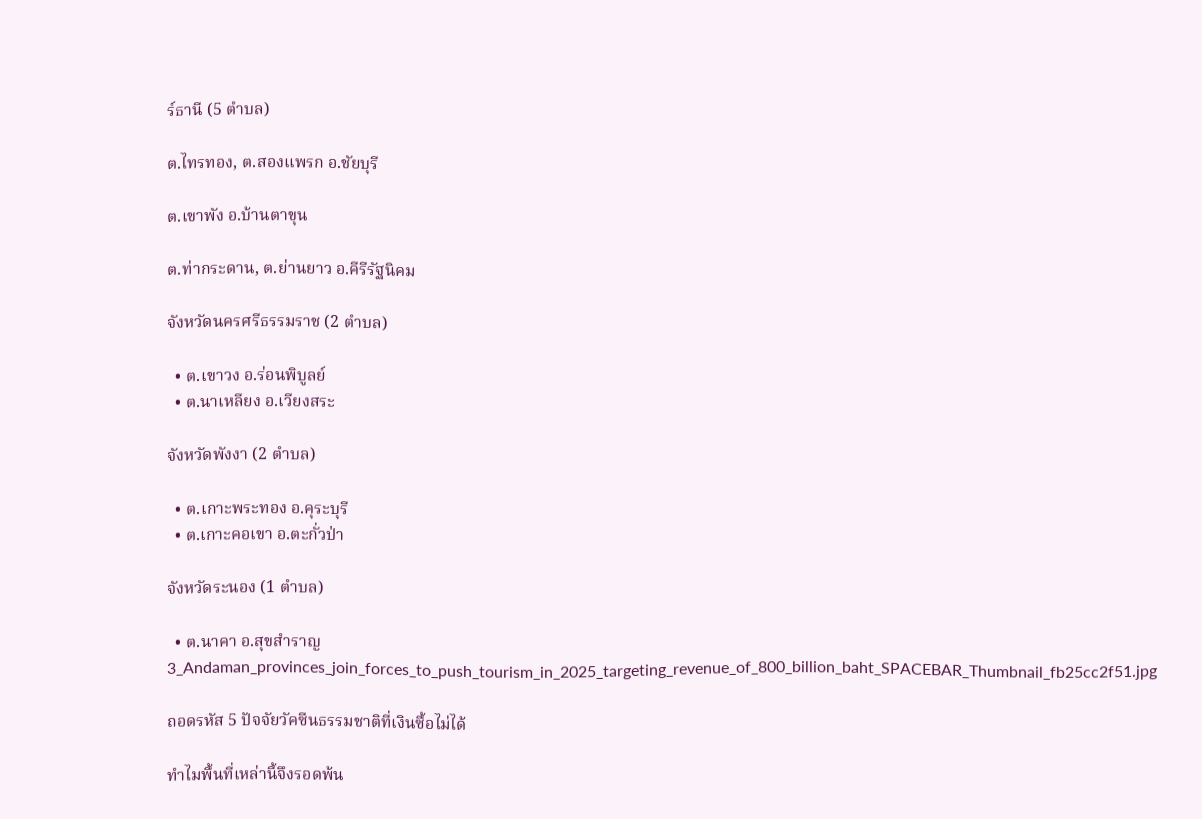ร์ธานี (5 ตำบล)

ต.ไทรทอง, ต.สองแพรก อ.ชัยบุรี

ต.เขาพัง อ.บ้านตาขุน

ต.ท่ากระดาน, ต.ย่านยาว อ.คีรีรัฐนิคม

จังหวัดนครศรีธรรมราช (2 ตำบล)

  • ต.เขาวง อ.ร่อนพิบูลย์
  • ต.นาเหลียง อ.เวียงสระ

จังหวัดพังงา (2 ตำบล)

  • ต.เกาะพระทอง อ.คุระบุรี
  • ต.เกาะคอเขา อ.ตะกั่วป่า

จังหวัดระนอง (1 ตำบล)

  • ต.นาคา อ.สุขสำราญ
3_Andaman_provinces_join_forces_to_push_tourism_in_2025_targeting_revenue_of_800_billion_baht_SPACEBAR_Thumbnail_fb25cc2f51.jpg

ถอดรหัส 5 ปัจจัยวัคซีนธรรมชาติที่เงินซื้อไม่ได้

ทำไมพื้นที่เหล่านี้จึงรอดพ้น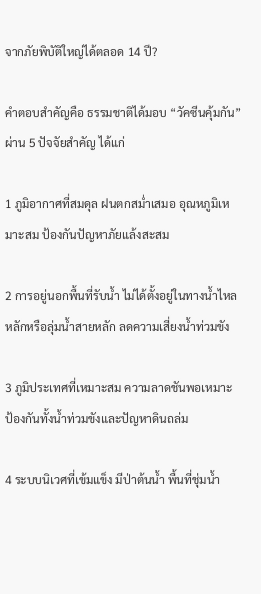จากภัยพิบัติใหญ่ได้ตลอด 14 ปี?

คำตอบสำคัญคือ ธรรมชาติได้มอบ “วัคซีนคุ้มกัน” ผ่าน 5 ปัจจัยสำคัญ ได้แก่

1 ภูมิอากาศที่สมดุล ฝนตกสม่ำเสมอ อุณหภูมิเหมาะสม ป้องกันปัญหาภัยแล้งสะสม

2 การอยู่นอกพื้นที่รับน้ำ ไม่ได้ตั้งอยู่ในทางน้ำไหลหลักหรือลุ่มน้ำสายหลัก ลดความเสี่ยงน้ำท่วมขัง

3 ภูมิประเทศที่เหมาะสม ความลาดชันพอเหมาะ ป้องกันทั้งน้ำท่วมขังและปัญหาดินถล่ม

4 ระบบนิเวศที่เข้มแข็ง มีป่าต้นน้ำ พื้นที่ชุ่มน้ำ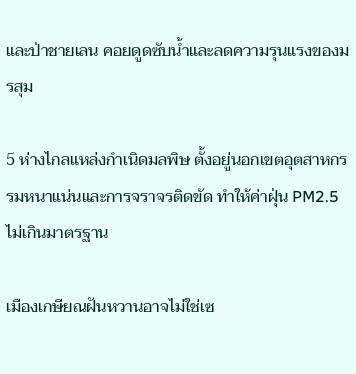และป่าชายเลน คอยดูดซับน้ำและลดความรุนแรงของมรสุม

5 ห่างไกลแหล่งกำเนิดมลพิษ ตั้งอยู่นอกเขตอุตสาหกรรมหนาแน่นและการจราจรติดขัด ทำให้ค่าฝุ่น PM2.5 ไม่เกินมาตรฐาน

เมืองเกษียณฝันหวานอาจไม่ใช่เซ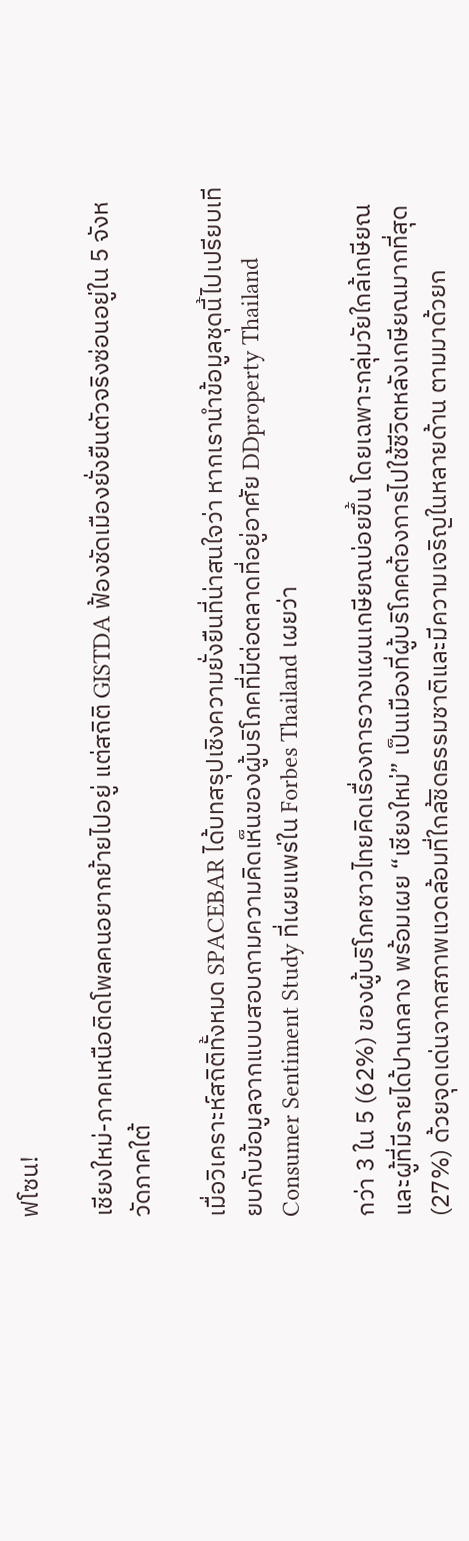ฟโซน!

เชียงใหม่-ภาคเหนือติดโพลคนอยากย้ายไปอยู่ แต่สถิติ GISTDA ฟ้องชัดเมืองยั่งยืนตัวจริงซ่อนอยู่ใน 5 จังหวัดภาคใต้

เมื่อวิเคราะห์สถิติทั้งหมด SPACEBAR ได้บทสรุปเชิงความยั่งยืนที่น่าสนใจว่า หากเรานำข้อมูลชุดนี้ไปเปรียบเทียบกับข้อมูลจากแบบสอบถามความคิดเห็นของผู้บริโภคที่มีต่อตลาดที่อยู่อาศัย DDproperty Thailand Consumer Sentiment Study ที่เผยแพร่ใน Forbes Thailand เผยว่า

กว่า 3 ใน 5 (62%) ของผู้บริโภคชาวไทยคิดเรื่องการวางแผนเกษียณบ่อยขึ้น โดยเฉพาะกลุ่มวัยใกล้เกษียณและผู้ที่มีรายได้ปานกลาง พร้อมเผย “เชียงใหม่” เป็นเมืองที่ผู้บริโภคต้องการไปใช้ชีวิตหลังเกษียณมากที่สุด (27%) ด้วยจุดเด่นจากสภาพแวดล้อมที่ใกล้ชิดธรรมชาติและมีความเจริญในหลายด้าน ตามมาด้วยก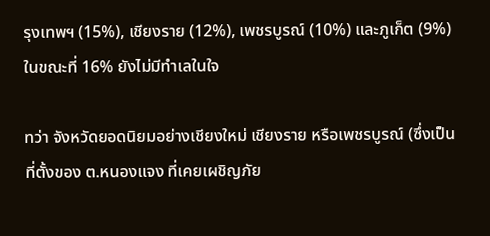รุงเทพฯ (15%), เชียงราย (12%), เพชรบูรณ์ (10%) และภูเก็ต (9%) ในขณะที่ 16% ยังไม่มีทำเลในใจ

ทว่า จังหวัดยอดนิยมอย่างเชียงใหม่ เชียงราย หรือเพชรบูรณ์ (ซึ่งเป็นที่ตั้งของ ต.หนองแจง ที่เคยเผชิญภัย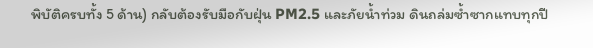พิบัติครบทั้ง 5 ด้าน) กลับต้องรับมือกับฝุ่น PM2.5 และภัยน้ำท่วม ดินถล่มซ้ำซากแทบทุกปี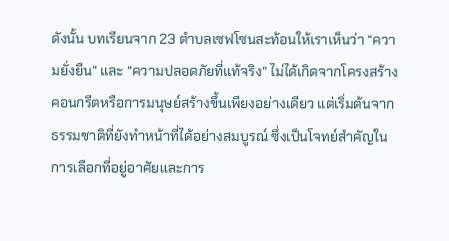ดังนั้น บทเรียนจาก 23 ตำบลเซฟโซนสะท้อนให้เราเห็นว่า “ความยั่งยืน” และ “ความปลอดภัยที่แท้จริง” ไม่ได้เกิดจากโครงสร้างคอนกรีตหรือการมนุษย์สร้างขึ้นเพียงอย่างเดียว แต่เริ่มต้นจากธรรมชาติที่ยังทำหน้าที่ได้อย่างสมบูรณ์ ซึ่งเป็นโจทย์สำคัญในการเลือกที่อยู่อาศัยและการ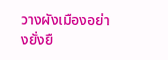วางผังเมืองอย่างยั่งยื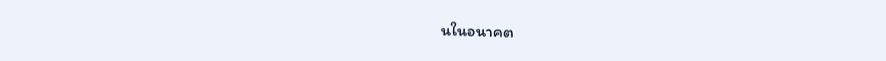นในอนาคต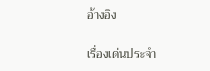อ้างอิง

เรื่องเด่นประจำ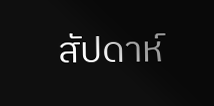สัปดาห์